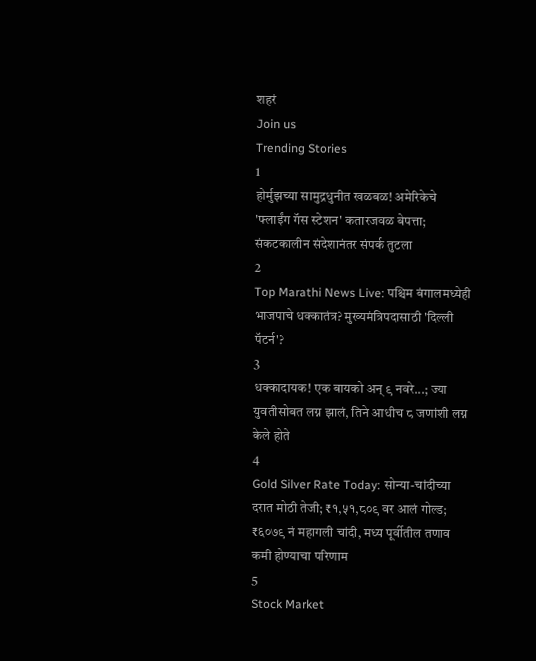शहरं
Join us
Trending Stories
1
होर्मुझच्या सामुद्रधुनीत खळबळ! अमेरिकेचे 'फ्लाईंग गॅस स्टेशन' कतारजवळ बेपत्ता; संकटकालीन संदेशानंतर संपर्क तुटला
2
Top Marathi News Live: पश्चिम बंगालमध्येही भाजपाचे धक्कातंत्र? मुख्यमंत्रिपदासाठी 'दिल्ली पॅटर्न'?
3
धक्कादायक! एक बायको अन् ९ नवरे...; ज्या युवतीसोबत लग्न झालं, तिने आधीच ८ जणांशी लग्न केले होते
4
Gold Silver Rate Today: सोन्या-चांदीच्या दरात मोठी तेजी; ₹१,५१,८०९ वर आलं गोल्ड; ₹६०७९ नं महागली चांदी, मध्य पूर्वीतील तणाव कमी होण्याचा परिणाम
5
Stock Market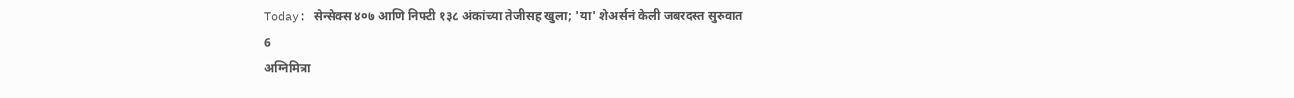Today: सेन्सेक्स ४०७ आणि निफ्टी १३८ अंकांच्या तेजीसह खुला; 'या' शेअर्सनं केली जबरदस्त सुरुवात
6
अग्निमित्रा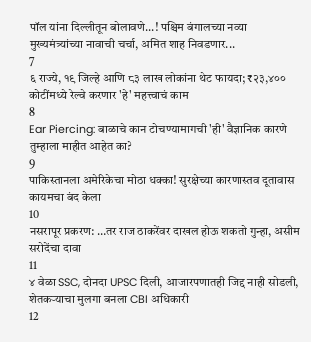पॉल यांना दिल्लीतून बोलावणे...! पश्चिम बंगालच्या नव्या मुख्यमंत्र्यांच्या नावाची चर्चा, अमित शाह निवडणार...
7
६ राज्ये, १९ जिल्हे आणि ८३ लाख लोकांना थेट फायदा; ₹२३,४०० कोटींमध्ये रेल्वे करणार 'हे' महत्त्वाचं काम
8
Ear Piercing: बाळाचे कान टोचण्यामागची 'ही' वैज्ञानिक कारणे तुम्हाला माहीत आहेत का?
9
पाकिस्तानला अमेरिकेचा मोठा धक्का! सुरक्षेच्या कारणास्तव दूतावास कायमचा बंद केला
10
नसरापूर प्रकरण: …तर राज ठाकरेंवर दाखल होऊ शकतो गुन्हा, असीम सरोदेंचा दावा
11
४ वेळा SSC, दोनदा UPSC दिली, आजारपणातही जिद्द नाही सोडली, शेतकऱ्याचा मुलगा बनला CBI अधिकारी
12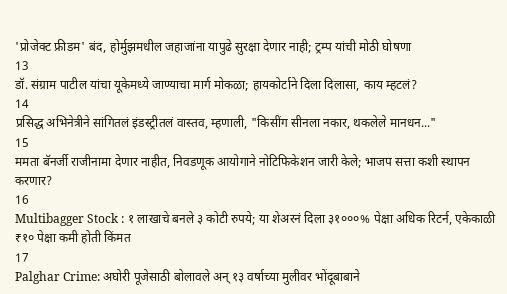'प्रोजेक्ट फ्रीडम' बंद, होर्मुझमधील जहाजांना यापुढे सुरक्षा देणार नाही; ट्रम्प यांची मोठी घोषणा
13
डॉ. संग्राम पाटील यांचा यूकेमध्ये जाण्याचा मार्ग मोकळा; हायकोर्टाने दिला दिलासा, काय म्हटलं?
14
प्रसिद्ध अभिनेत्रीने सांगितलं इंडस्ट्रीतलं वास्तव, म्हणाली, "किसींग सीनला नकार, थकलेले मानधन..."
15
ममता बॅनर्जी राजीनामा देणार नाहीत, निवडणूक आयोगाने नोटिफिकेशन जारी केले; भाजप सत्ता कशी स्थापन करणार?
16
Multibagger Stock : १ लाखाचे बनले ३ कोटी रुपये; या शेअरनं दिला ३१०००% पेक्षा अधिक रिटर्न, एकेकाळी ₹१० पेक्षा कमी होती किंमत
17
Palghar Crime: अघोरी पूजेसाठी बोलावले अन् १३ वर्षाच्या मुलीवर भोंदूबाबाने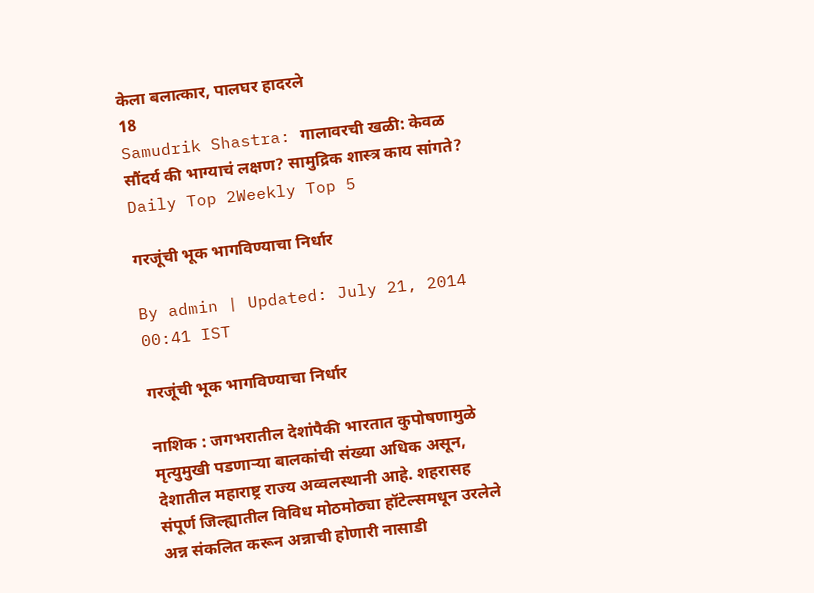केला बलात्कार, पालघर हादरले
18
Samudrik Shastra: गालावरची खळी: केवळ सौंदर्य की भाग्याचं लक्षण? सामुद्रिक शास्त्र काय सांगते?
Daily Top 2Weekly Top 5

गरजूंची भूक भागविण्याचा निर्धार

By admin | Updated: July 21, 2014 00:41 IST

गरजूंची भूक भागविण्याचा निर्धार

नाशिक : जगभरातील देशांपैकी भारतात कुपोषणामुळे मृत्युमुखी पडणाऱ्या बालकांची संख्या अधिक असून, देशातील महाराष्ट्र राज्य अव्वलस्थानी आहे. शहरासह संपूर्ण जिल्ह्यातील विविध मोठमोठ्या हॉटेल्समधून उरलेले अन्न संकलित करून अन्नाची होणारी नासाडी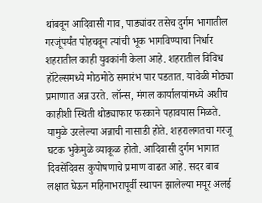थांबवून आदिवासी गाव, पाड्यांवर तसेच दुर्गम भागातील गरजूंपर्यंत पोहचवून त्यांची भूक भागविण्याचा निर्धार शहरातील काही युवकांनी केला आहे. शहरातील विविध हॉटेल्समध्ये मोठमोठे समारंभ पार पडतात. यावेळी मोठ्या प्रमाणात अन्न उरते. लॉन्स, मंगल कार्यालयांमध्ये अशीच काहीशी स्थिती थोड्याफार फरकाने पहावयास मिळते. यामुळे उरलेल्या अन्नाची नासाडी होते. शहरालगतचा गरजू घटक भुकेमुळे व्याकूळ होतो. आदिवासी दुर्गम भागात दिवसेंदिवस कुपोषणाचे प्रमाण वाढत आहे. सदर बाब लक्षात घेऊन महिनाभरापूर्वी स्थापन झालेल्या मयूर अलई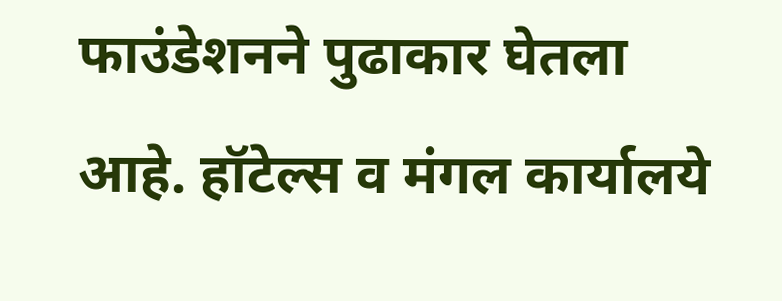फाउंडेशनने पुढाकार घेतला आहे. हॉटेल्स व मंगल कार्यालये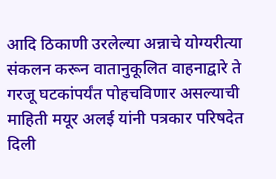आदि ठिकाणी उरलेल्या अन्नाचे योग्यरीत्या संकलन करून वातानुकूलित वाहनाद्वारे ते गरजू घटकांपर्यंत पोहचविणार असल्याची माहिती मयूर अलई यांनी पत्रकार परिषदेत दिली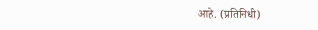आहे. (प्रतिनिधी)